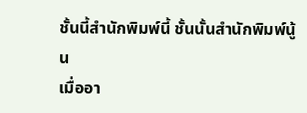ชั้นนี้สำนักพิมพ์นี้ ชั้นนั้นสำนักพิมพ์นู้น
เมื่ออา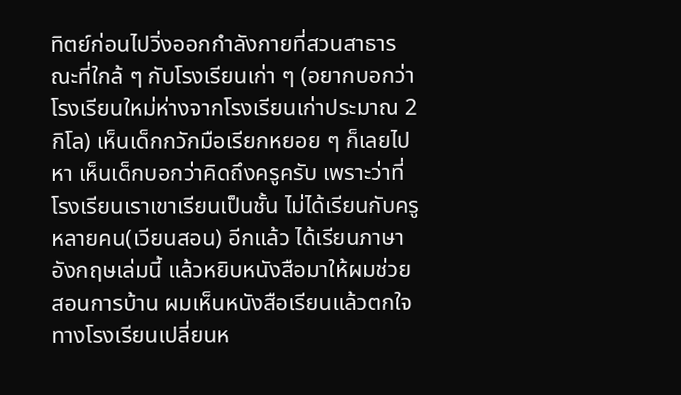ทิตย์ก่อนไปวิ่งออกกำลังกายที่สวนสาธารณะที่ใกล้ ๆ กับโรงเรียนเก่า ๆ (อยากบอกว่าโรงเรียนใหม่ห่างจากโรงเรียนเก่าประมาณ 2 กิโล) เห็นเด็กกวักมือเรียกหยอย ๆ ก็เลยไปหา เห็นเด็กบอกว่าคิดถึงครูครับ เพราะว่าที่โรงเรียนเราเขาเรียนเป็นชั้น ไม่ได้เรียนกับครูหลายคน(เวียนสอน) อีกแล้ว ได้เรียนภาษาอังกฤษเล่มนี้ แล้วหยิบหนังสือมาให้ผมช่วยสอนการบ้าน ผมเห็นหนังสือเรียนแล้วตกใจ ทางโรงเรียนเปลี่ยนห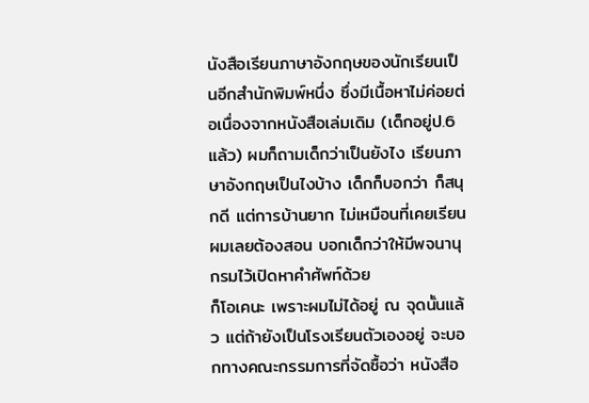นังสือเรียนภาษาอังกฤษของนักเรียนเป็นอีกสำนักพิมพ์หนึ่ง ซึ่งมีเนื้อหาไม่ค่อยต่อเนื่องจากหนังสือเล่มเดิม (เด็กอยู่ป.6แล้ว) ผมก็ถามเด็กว่าเป็นยังไง เรียนภาษาอังกฤษเป็นไงบ้าง เด็กก็บอกว่า ก็สนุกดี แต่การบ้านยาก ไม่เหมือนที่เคยเรียน ผมเลยต้องสอน บอกเด็กว่าให้มีพจนานุกรมไว้เปิดหาคำศัพท์ด้วย
ก็โอเคนะ เพราะผมไม่ได้อยู่ ณ จุดนั้นแล้ว แต่ถ้ายังเป็นโรงเรียนตัวเองอยู่ จะบอกทางคณะกรรมการที่จัดซื้อว่า หนังสือ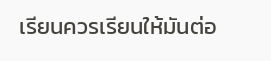เรียนควรเรียนให้มันต่อ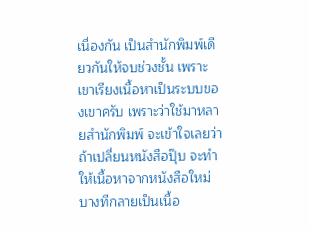เนื่องกัน เป็นสำนักพิมพ์เดียวกันให้จบช่วงชั้น เพราะเขาเรียงเนื้อหาเป็นระบบของเขาครับ เพราะว่าใช้มาหลายสำนักพิมพ์ จะเข้าใจเลยว่า ถ้าเปลี่ยนหนังสือปุ๊บ จะทำให้เนื้อหาจากหนังสือใหม่ บางทีกลายเป็นเนื้อ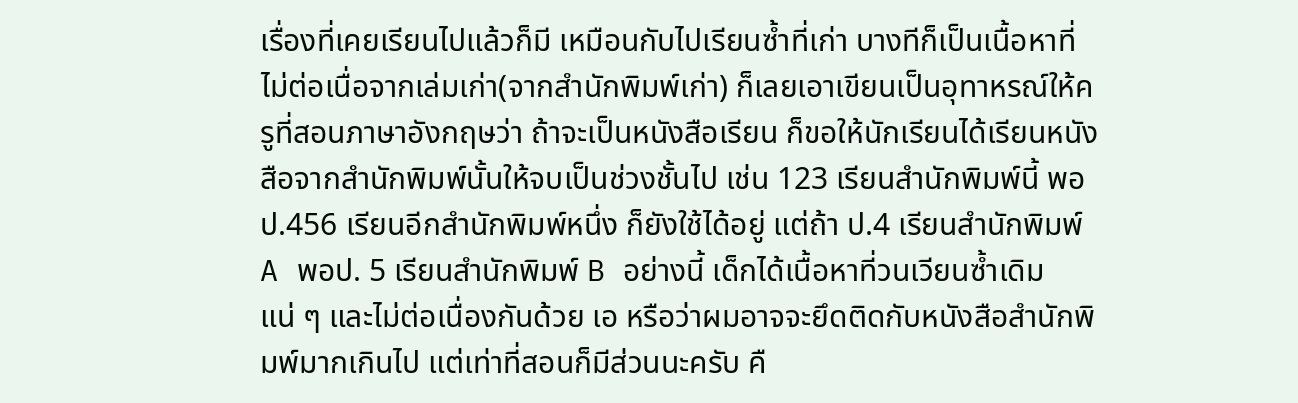เรื่องที่เคยเรียนไปแล้วก็มี เหมือนกับไปเรียนซ้ำที่เก่า บางทีก็เป็นเนื้อหาที่ไม่ต่อเนื่อจากเล่มเก่า(จากสำนักพิมพ์เก่า) ก็เลยเอาเขียนเป็นอุทาหรณ์ให้ครูที่สอนภาษาอังกฤษว่า ถ้าจะเป็นหนังสือเรียน ก็ขอให้นักเรียนได้เรียนหนังสือจากสำนักพิมพ์นั้นให้จบเป็นช่วงชั้นไป เช่น 123 เรียนสำนักพิมพ์นี้ พอ ป.456 เรียนอีกสำนักพิมพ์หนึ่ง ก็ยังใช้ได้อยู่ แต่ถ้า ป.4 เรียนสำนักพิมพ์ A พอป. 5 เรียนสำนักพิมพ์ B อย่างนี้ เด็กได้เนื้อหาที่วนเวียนซ้ำเดิมแน่ ๆ และไม่ต่อเนื่องกันด้วย เอ หรือว่าผมอาจจะยึดติดกับหนังสือสำนักพิมพ์มากเกินไป แต่เท่าที่สอนก็มีส่วนนะครับ คื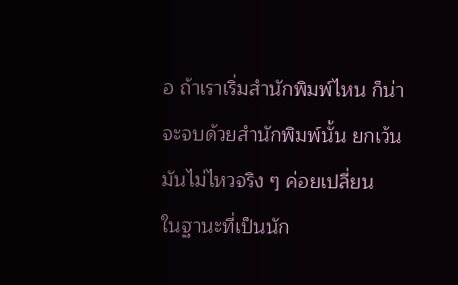อ ถ้าเราเริ่มสำนักพิมพ์ไหน ก็น่าจะจบด้วยสำนักพิมพ์นั้น ยกเว้นมันไม่ไหวจริง ๆ ค่อยเปลี่ยน
ในฐานะที่เป็นนัก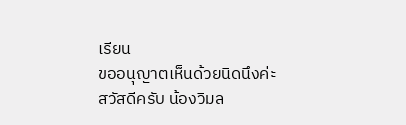เรียน
ขออนุญาตเห็นด้วยนิดนึงค่ะ
สวัสดีครับ น้องวิมล